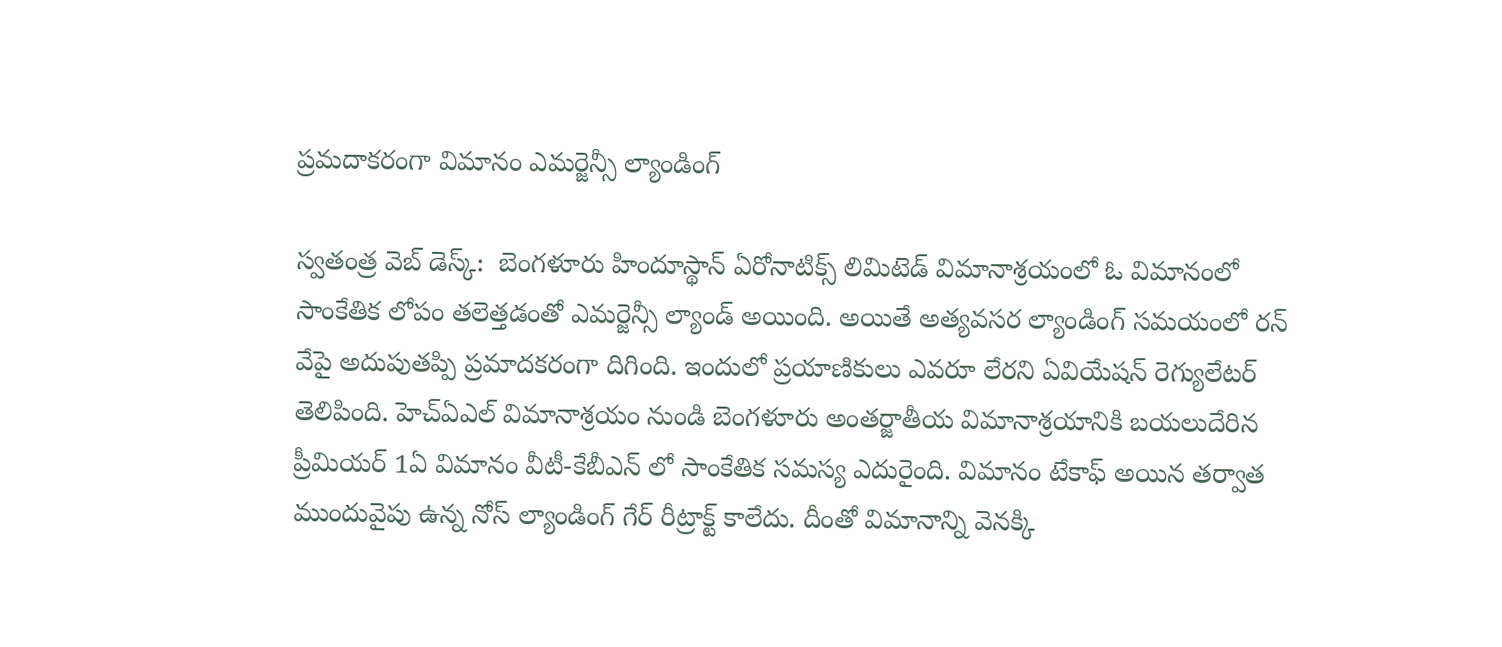ప్రమదాకరంగా విమానం ఎమర్జెన్సీ ల్యాండింగ్

స్వతంత్ర వెబ్ డెస్క్:  బెంగళూరు హిందూస్థాన్ ఏరోనాటిక్స్ లిమిటెడ్ విమానాశ్రయంలో ఓ విమానంలో సాంకేతిక లోపం తలెత్తడంతో ఎమర్జెన్సీ ల్యాండ్ అయింది. అయితే అత్యవసర ల్యాండింగ్ సమయంలో రన్ వేపై అదుపుతప్పి ప్రమాదకరంగా దిగింది. ఇందులో ప్రయాణికులు ఎవరూ లేరని ఏవియేషన్ రెగ్యులేటర్ తెలిపింది. హెచ్ఏఎల్ విమానాశ్రయం నుండి బెంగళూరు అంతర్జాతీయ విమానాశ్రయానికి బయలుదేరిన ప్రీమియర్ 1ఏ విమానం వీటీ-కేబీఎన్ లో సాంకేతిక సమస్య ఎదురైంది. విమానం టేకాఫ్ అయిన తర్వాత ముందువైపు ఉన్న నోస్ ల్యాండింగ్ గేర్ రీట్రాక్ట్ కాలేదు. దీంతో విమానాన్ని వెనక్కి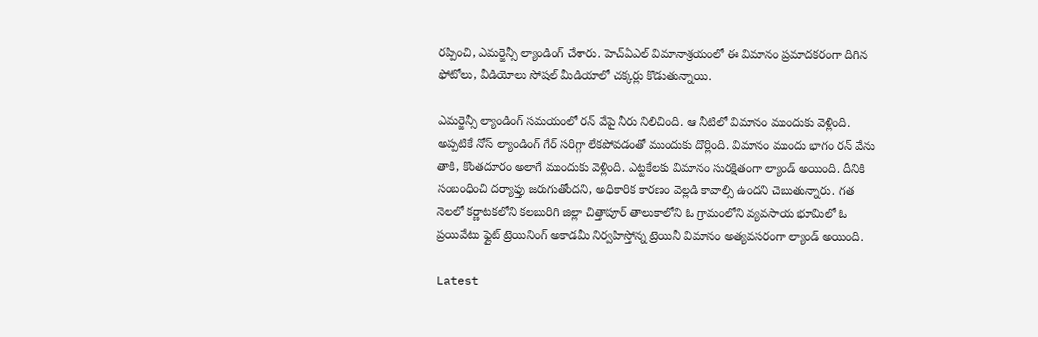రప్పించి, ఎమర్జెన్సీ ల్యాండింగ్ చేశారు. హెచ్ఏఎల్ విమానాశ్రయంలో ఈ విమానం ప్రమాదకరంగా దిగిన ఫోటోలు, వీడియోలు సోషల్ మీడియాలో చక్కర్లు కొడుతున్నాయి.

ఎమర్జెన్సీ ల్యాండింగ్ సమయంలో రన్ వేపై నీరు నిలిచింది. ఆ నీటిలో విమానం ముందుకు వెళ్లింది. అప్పటికే నోస్ ల్యాండింగ్ గేర్ సరిగ్గా లేకపోవడంతో ముందుకు దొర్లింది. విమానం ముందు భాగం రన్ వేను తాకి, కొంతదూరం అలాగే ముందుకు వెళ్లింది. ఎట్టకేలకు విమానం సురక్షితంగా ల్యాండ్ అయింది. దీనికి సంబంధించి దర్యాఫ్తు జరుగుతోందని, అధికారిక కారణం వెల్లడి కావాల్సి ఉందని చెబుతున్నారు. గత నెలలో కర్ణాటకలోని కలబురిగి జిల్లా చిత్తాపూర్ తాలుకాలోని ఓ గ్రామంలోని వ్యవసాయ భూమిలో ఓ ప్రయివేటు ఫ్లైట్ ట్రెయినింగ్ అకాడమీ నిర్వహిస్తోన్న ట్రెయినీ విమానం అత్యవసరంగా ల్యాండ్ అయింది.

Latest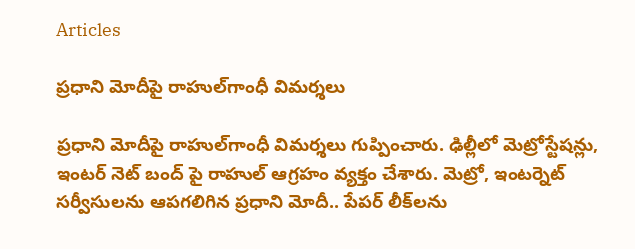Articles

ప్రధాని మోదీపై రాహుల్‌గాంధీ విమర్శలు

ప్రధాని మోదీపై రాహుల్‌గాంధీ విమర్శలు గుప్పించారు. ఢిల్లీలో మెట్రోస్టేషన్లు, ఇంటర్ నెట్ బంద్ పై రాహుల్ ఆగ్రహం వ్యక్తం చేశారు. మెట్రో, ఇంటర్నెట్ సర్వీసులను ఆపగలిగిన ప్రధాని మోదీ.. పేపర్ లీక్‌లను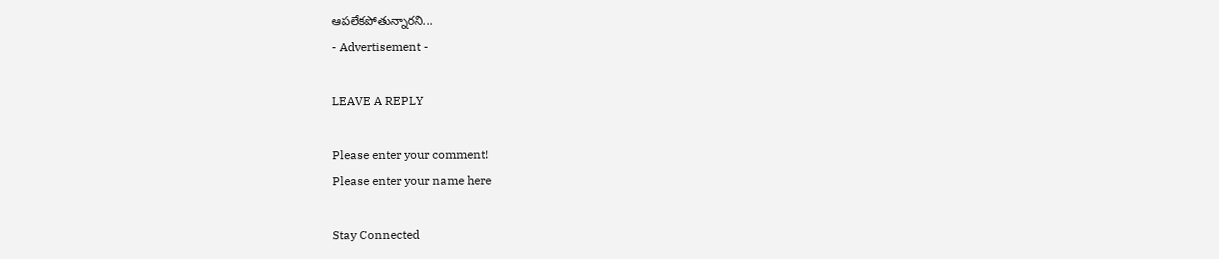ఆపలేకపోతున్నారని...
- Advertisement -

LEAVE A REPLY

Please enter your comment!
Please enter your name here

Stay Connected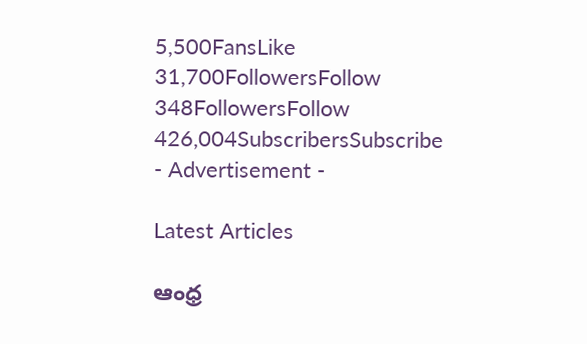5,500FansLike
31,700FollowersFollow
348FollowersFollow
426,004SubscribersSubscribe
- Advertisement -

Latest Articles

ఆంధ్ర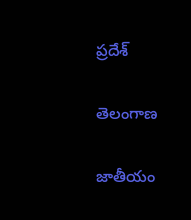ప్రదేశ్

తెలంగాణ

జాతీయం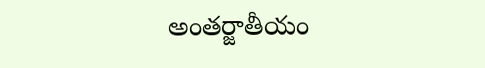అంతర్జాతీయం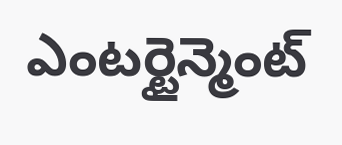ఎంటర్టైన్మెంట్